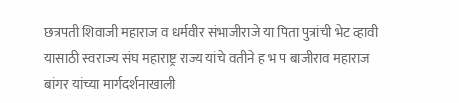छत्रपती शिवाजी महाराज व धर्मवीर संभाजीराजे या पिता पुत्रांची भेट व्हावी यासाठी स्वराज्य संघ महाराष्ट्र राज्य यांचे वतीने ह भ प बाजीराव महाराज बांगर यांच्या मार्गदर्शनाखाली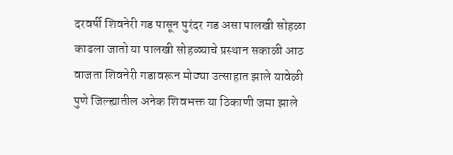दरवर्षी शिवनेरी गड पासून पुरंदर गड असा पालखी सोहळा काढला जातो या पालखी सोहळ्याचे प्रस्थान सकाळी आठ वाजता शिवनेरी गडावरून मोठ्या उत्साहात झाले यावेळी पुणे जिल्ह्यातील अनेक शिवभक्त या ठिकाणी जमा झाले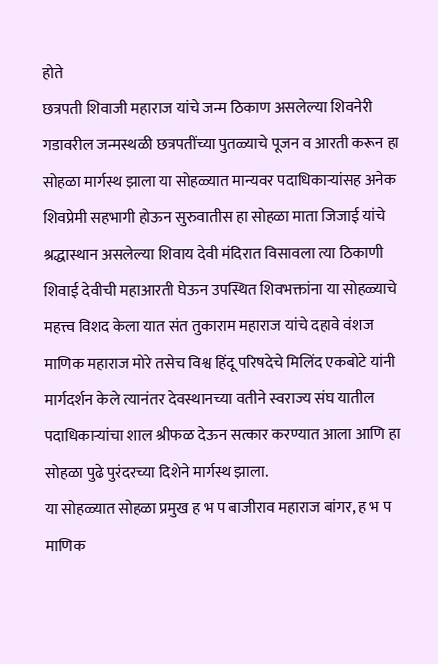होते
छत्रपती शिवाजी महाराज यांचे जन्म ठिकाण असलेल्या शिवनेरी गडावरील जन्मस्थळी छत्रपतींच्या पुतळ्याचे पूजन व आरती करून हा सोहळा मार्गस्थ झाला या सोहळ्यात मान्यवर पदाधिकाऱ्यांसह अनेक शिवप्रेमी सहभागी होऊन सुरुवातीस हा सोहळा माता जिजाई यांचे श्रद्धास्थान असलेल्या शिवाय देवी मंदिरात विसावला त्या ठिकाणी शिवाई देवीची महाआरती घेऊन उपस्थित शिवभक्तांना या सोहळ्याचे महत्त्व विशद केला यात संत तुकाराम महाराज यांचे दहावे वंशज माणिक महाराज मोरे तसेच विश्व हिंदू परिषदेचे मिलिंद एकबोटे यांनी मार्गदर्शन केले त्यानंतर देवस्थानच्या वतीने स्वराज्य संघ यातील पदाधिकाऱ्यांचा शाल श्रीफळ देऊन सत्कार करण्यात आला आणि हा सोहळा पुढे पुरंदरच्या दिशेने मार्गस्थ झाला.
या सोहळ्यात सोहळा प्रमुख ह भ प बाजीराव महाराज बांगर, ह भ प माणिक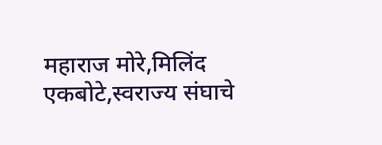महाराज मोरे,मिलिंद एकबोटे,स्वराज्य संघाचे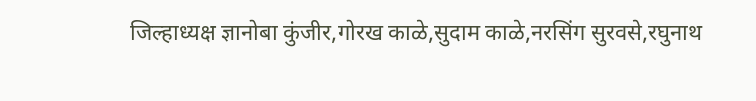जिल्हाध्यक्ष ज्ञानोबा कुंजीर,गोरख काळे,सुदाम काळे,नरसिंग सुरवसे,रघुनाथ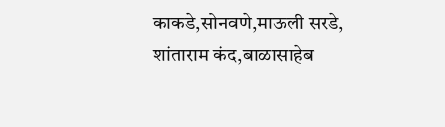काकडे,सोनवणे,माऊली सरडे, शांताराम कंद,बाळासाहेब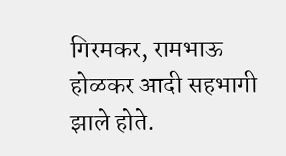गिरमकर, रामभाऊ होळकर आदी सहभागी झाले होते.